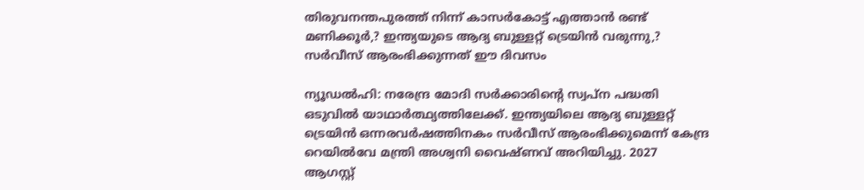തിരുവനന്തപുരത്ത് നിന്ന് കാസര്‍കോട്ട് എത്താന്‍ രണ്ട് മണിക്കൂര്‍,? ഇന്ത്യയുടെ ആദ്യ ബുള്ളറ്റ് ട്രെയിന്‍ വരുന്നു,? സര്‍വീസ് ആരംഭിക്കുന്നത് ഈ ദിവസം

ന്യൂഡല്‍ഹി: നരേന്ദ്ര മോദി സര്‍ക്കാരിന്റെ സ്വപ്ന പദ്ധതി ഒടുവില്‍ യാഥാര്‍ത്ഥ്യത്തിലേക്ക്. ഇന്ത്യയിലെ ആദ്യ ബുള്ളറ്റ് ട്രെയിന്‍ ഒന്നരവര്‍ഷത്തിനകം സര്‍വീസ് ആരംഭിക്കുമെന്ന് കേന്ദ്ര റെയില്‍വേ മന്ത്രി അശ്വനി വൈഷ്ണവ് അറിയിച്ചു. 2027 ആഗസ്റ്റ്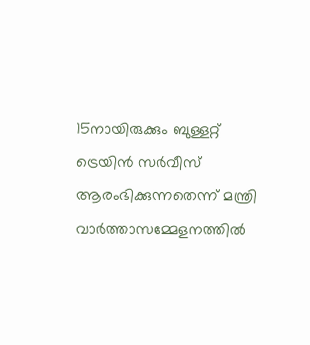15നായിരുക്കും ബുള്ളറ്റ് ട്രെയിന്‍ സര്‍വീസ് ആരംഭിക്കുന്നതെന്ന് മന്ത്രി വാര്‍ത്താസമ്മേളനത്തില്‍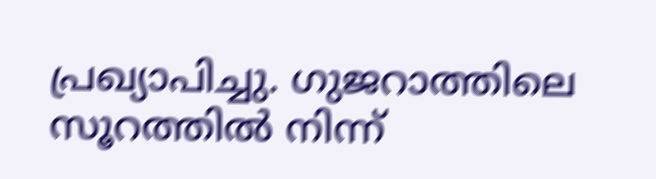പ്രഖ്യാപിച്ചു. ഗുജറാത്തിലെ സൂറത്തില്‍ നിന്ന്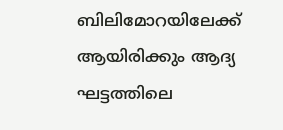ബിലിമോറയിലേക്ക് ആയിരിക്കും ആദ്യ ഘട്ടത്തിലെ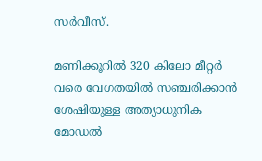സര്‍വീസ്.

മണിക്കൂറില്‍ 320 കിലോ മീറ്റര്‍ വരെ വേഗതയില്‍ സഞ്ചരിക്കാന്‍ ശേഷിയുള്ള അത്യാധുനിക മോഡല്‍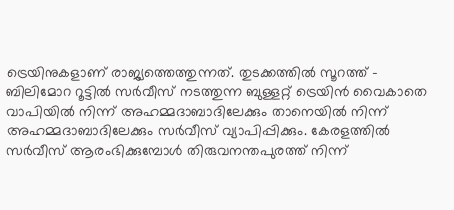ട്രെയിനുകളാണ് രാജ്യത്തെത്തുന്നത്. തുടക്കത്തില്‍ സൂറത്ത് – ബിലിമോറ റൂട്ടില്‍ സര്‍വീസ് നടത്തുന്ന ബുള്ളറ്റ് ട്രെയിന്‍ വൈകാതെ വാപിയില്‍ നിന്ന് അഹമ്മദാബാദിലേക്കും താനെയില്‍ നിന്ന് അഹമ്മദാബാദിലേക്കും സര്‍വീസ് വ്യാപിപ്പിക്കും. കേരളത്തില്‍ സര്‍വീസ് ആരംഭിക്കുമ്പോള്‍ തിരുവനന്തപുരത്ത് നിന്ന്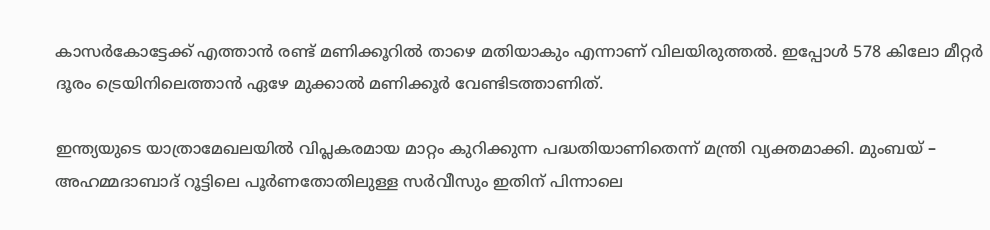കാസര്‍കോട്ടേക്ക് എത്താന്‍ രണ്ട് മണിക്കൂറില്‍ താഴെ മതിയാകും എന്നാണ് വിലയിരുത്തല്‍. ഇപ്പോള്‍ 578 കിലോ മീറ്റര്‍ ദൂരം ട്രെയിനിലെത്താന്‍ ഏഴേ മുക്കാല്‍ മണിക്കൂര്‍ വേണ്ടിടത്താണിത്.

ഇന്ത്യയുടെ യാത്രാമേഖലയില്‍ വിപ്ലകരമായ മാറ്റം കുറിക്കുന്ന പദ്ധതിയാണിതെന്ന് മന്ത്രി വ്യക്തമാക്കി. മുംബയ് – അഹമ്മദാബാദ് റൂട്ടിലെ പൂര്‍ണതോതിലുള്ള സര്‍വീസും ഇതിന് പിന്നാലെ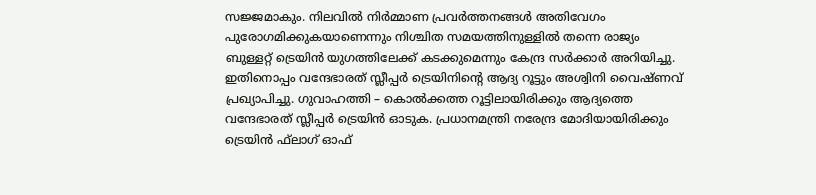സജ്ജമാകും. നിലവില്‍ നിര്‍മ്മാണ പ്രവര്‍ത്തനങ്ങള്‍ അതിവേഗം പുരോഗമിക്കുകയാണെന്നും നിശ്ചിത സമയത്തിനുള്ളില്‍ തന്നെ രാജ്യം ബുള്ളറ്റ് ട്രെയിന്‍ യുഗത്തിലേക്ക് കടക്കുമെന്നും കേന്ദ്ര സര്‍ക്കാര്‍ അറിയിച്ചു. ഇതിനൊപ്പം വന്ദേഭാരത് സ്ലീപ്പര്‍ ട്രെയിനിന്റെ ആദ്യ റൂട്ടും അശ്വിനി വൈഷ്ണവ് പ്രഖ്യാപിച്ചു. ഗുവാഹത്തി – കൊല്‍ക്കത്ത റൂട്ടിലായിരിക്കും ആദ്യത്തെ വന്ദേഭാരത് സ്ലീപ്പര്‍ ട്രെയിന്‍ ഓടുക. പ്രധാനമന്ത്രി നരേന്ദ്ര മോദിയായിരിക്കും ട്രെയിന്‍ ഫ്‌ലാഗ് ഓഫ്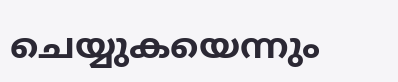ചെയ്യുകയെന്നും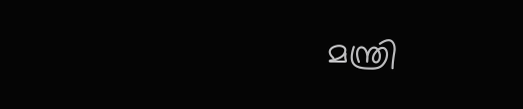മന്ത്രി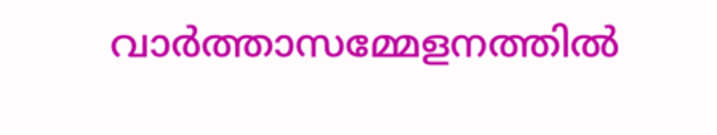വാര്‍ത്താസമ്മേളനത്തില്‍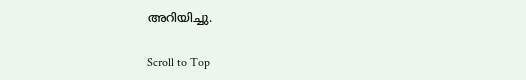അറിയിച്ചു.

Scroll to Top